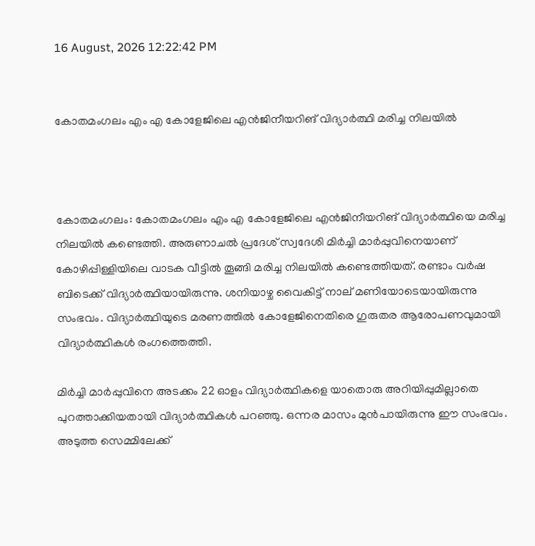16 August, 2026 12:22:42 PM


കോതമംഗലം എം എ കോളേജിലെ എന്‍ജിനീയറിങ് വിദ്യാര്‍ത്ഥി മരിച്ച നിലയില്‍



കോതമംഗലം: കോതമംഗലം എം എ കോളേജിലെ എന്‍ജിനീയറിങ് വിദ്യാര്‍ത്ഥിയെ മരിച്ച നിലയില്‍ കണ്ടെത്തി. അരുണാചല്‍ പ്രദേശ് സ്വദേശി മിര്‍ച്ചി മാര്‍പ്പുവിനെയാണ് കോഴിപ്പിള്ളിയിലെ വാടക വീട്ടില്‍ തൂങ്ങി മരിച്ച നിലയില്‍ കണ്ടെത്തിയത്. രണ്ടാം വര്‍ഷ ബിടെക്ക് വിദ്യാര്‍ത്ഥിയായിരുന്നു. ശനിയാഴ്ച വൈകിട്ട് നാല് മണിയോടെയായിരുന്നു സംഭവം. വിദ്യാര്‍ത്ഥിയുടെ മരണത്തില്‍ കോളേജിനെതിരെ ഗുരുതര ആരോപണവുമായി വിദ്യാര്‍ത്ഥികള്‍ രംഗത്തെത്തി.

മിര്‍ച്ചി മാര്‍പ്പുവിനെ അടക്കം 22 ഓളം വിദ്യാര്‍ത്ഥികളെ യാതൊരു അറിയിപ്പുമില്ലാതെ പുറത്താക്കിയതായി വിദ്യാര്‍ത്ഥികള്‍ പറഞ്ഞു. ഒന്നര മാസം മുന്‍പായിരുന്നു ഈ സംഭവം. അടുത്ത സെമ്മിലേക്ക്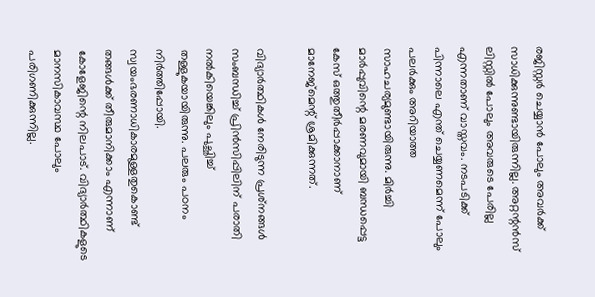രജിസ്റ്റര്‍ ചെയ്യാന്‍ പോലും അവര്‍ക്ക് സാധിക്കുന്നുണ്ടായിരുന്നില്ല. അറ്റന്റന്‍സ് ലിസ്റ്റില്‍ പോലും അവരുടെ പേരില്ല എന്നതാണ് വാസ്തവം. നടപടിക്ക് പിന്നാലെ എന്ത് ചെയ്യണമെന്ന് പോലും പലര്‍ക്കും അറിയാത്ത സാഹചര്യമുണ്ടായിരുന്നു. മിര്‍ച്ചി മാര്‍പ്പുവിന്റെ മരണവുമായി ബന്ധപ്പെട്ട കേസ് ഒത്തുതീര്‍പ്പാക്കാനാണ് മാനേജ്‌മെന്റ് ശ്രമിക്കുന്നത്.

വിദ്യാര്‍ത്ഥികള്‍ നേരിടുന്ന പ്രശ്‌നങ്ങള്‍ സംബന്ധിച്ച് പ്രിന്‍സിപ്പിലിന് പരാതി നല്‍കിയെങ്കിലും പുച്ഛിച്ച് തള്ളുകയായിരുന്നു. പലരും പഠനം നിര്‍ത്തിപ്പോയി. സ്വയംഭരണാധികാരമുള്ളതുകൊണ്ട് തങ്ങള്‍ക്ക് തീരുമാനിക്കാം എന്നാണ് കോളേജിന്റെ നിലപാട്. വിദ്യാര്‍ത്ഥികളുടെ മാനസികാവസ്ഥ പോലും പരിഗണിക്കുന്നില്ല.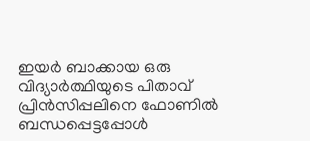ഇയര്‍ ബാക്കായ ഒരു വിദ്യാര്‍ത്ഥിയുടെ പിതാവ് പ്രിന്‍സിപ്പലിനെ ഫോണില്‍ ബന്ധപ്പെട്ടപ്പോള്‍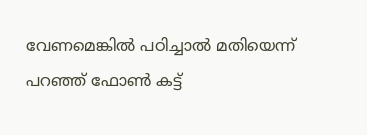വേണമെങ്കില്‍ പഠിച്ചാല്‍ മതിയെന്ന് പറഞ്ഞ് ഫോണ്‍ കട്ട്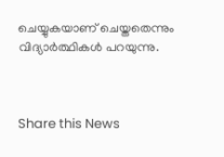ചെയ്യുകയാണ് ചെയ്തതെന്നും വിദ്യാര്‍ത്ഥികള്‍ പറയുന്നു.



Share this News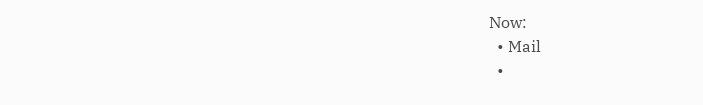Now:
  • Mail
  •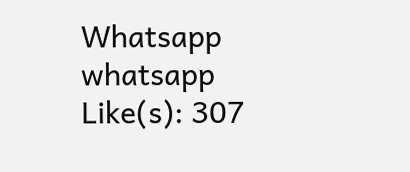Whatsapp whatsapp
Like(s): 307